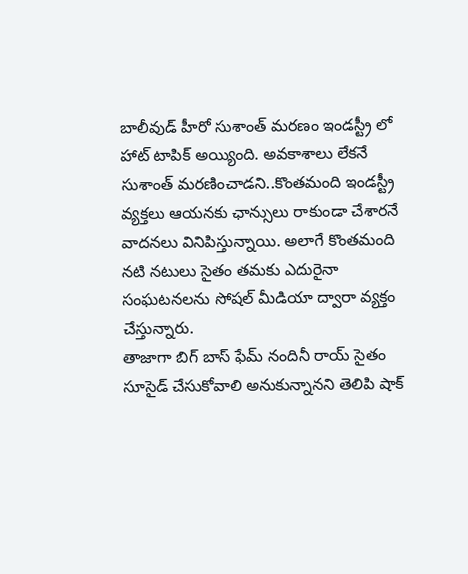బాలీవుడ్ హీరో సుశాంత్ మరణం ఇండస్ట్రీ లో హాట్ టాపిక్ అయ్యింది. అవకాశాలు లేకనే సుశాంత్ మరణించాడని..కొంతమంది ఇండస్ట్రీ వ్యక్తలు ఆయనకు ఛాన్సులు రాకుండా చేశారనే వాదనలు వినిపిస్తున్నాయి. అలాగే కొంతమంది నటి నటులు సైతం తమకు ఎదురైనా సంఘటనలను సోషల్ మీడియా ద్వారా వ్యక్తం చేస్తున్నారు.
తాజాగా బిగ్ బాస్ ఫేమ్ నందినీ రాయ్ సైతం సూసైడ్ చేసుకోవాలి అనుకున్నానని తెలిపి షాక్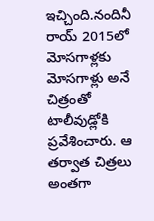ఇచ్చింది.నందినీ రాయ్ 2015లో మోసగాళ్లకు మోసగాళ్లు అనే చిత్రంతో టాలీవుడ్లోకి ప్రవేశించారు. ఆ తర్వాత చిత్రలు అంతగా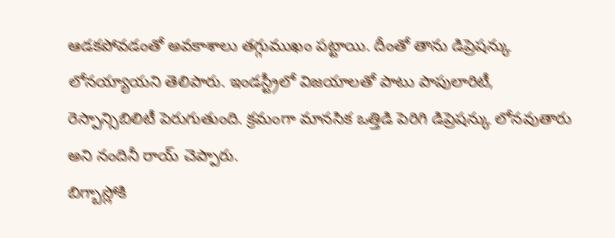ఆడకపోవడంతో అవకాశాలు తగ్గుముఖం పట్టాయి. దీంతో తాను డిప్రెషన్కు లోనయ్యాయని తెలిపారు. ఇండస్ట్రీలో విజయాలతో పాటు పాపులారిటీ, రెస్పాన్సిబిలిటీ పెరుగుతుంది. క్రమంగా మానసిక ఒత్తిడి పెరిగి డిప్రెషన్కు లోనవుతారు అని నందినీ రాయ్ చెప్పారు.
బిగ్బాస్లోకి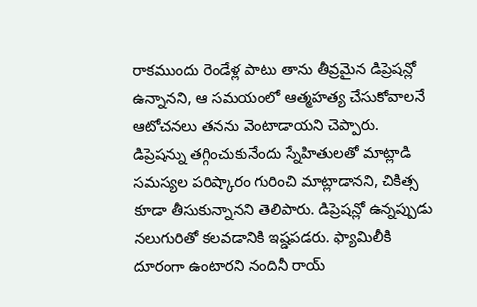రాకముందు రెండేళ్ల పాటు తాను తీవ్రమైన డిప్రెషన్లో ఉన్నానని, ఆ సమయంలో ఆత్మహత్య చేసుకోవాలనే ఆటోచనలు తనను వెంటాడాయని చెప్పారు. డిప్రెషన్ను తగ్గించుకునేందు స్నేహితులతో మాట్లాడి సమస్యల పరిష్కారం గురించి మాట్లాడానని, చికిత్స కూడా తీసుకున్నానని తెలిపారు. డిప్రెషన్లో ఉన్నప్పుడు నలుగురితో కలవడానికి ఇష్డపడరు. ఫ్యామిలీకి దూరంగా ఉంటారని నందినీ రాయ్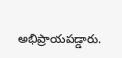అభిప్రాయపడ్డారు.